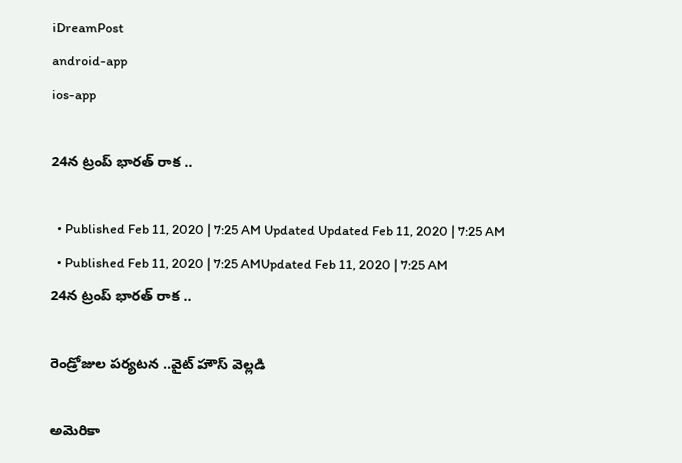iDreamPost
android-app
ios-app

24న ట్రంప్ భారత్ రాక ..

  • Published Feb 11, 2020 | 7:25 AM Updated Updated Feb 11, 2020 | 7:25 AM
  • Published Feb 11, 2020 | 7:25 AMUpdated Feb 11, 2020 | 7:25 AM
24న ట్రంప్ భారత్ రాక ..

రెండ్రోజుల పర్యటన ..వైట్ హౌస్ వెల్లడి

అమెరికా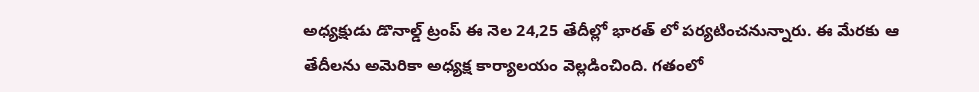అధ్యక్షుడు డొనాల్డ్‌ ట్రంప్‌ ఈ నెల 24,25 తేదీల్లో భారత్ లో పర్యటించనున్నారు. ఈ మేరకు ఆ తేదీలను అమెరికా అధ్యక్ష కార్యాలయం వెల్లడించింది. గతంలో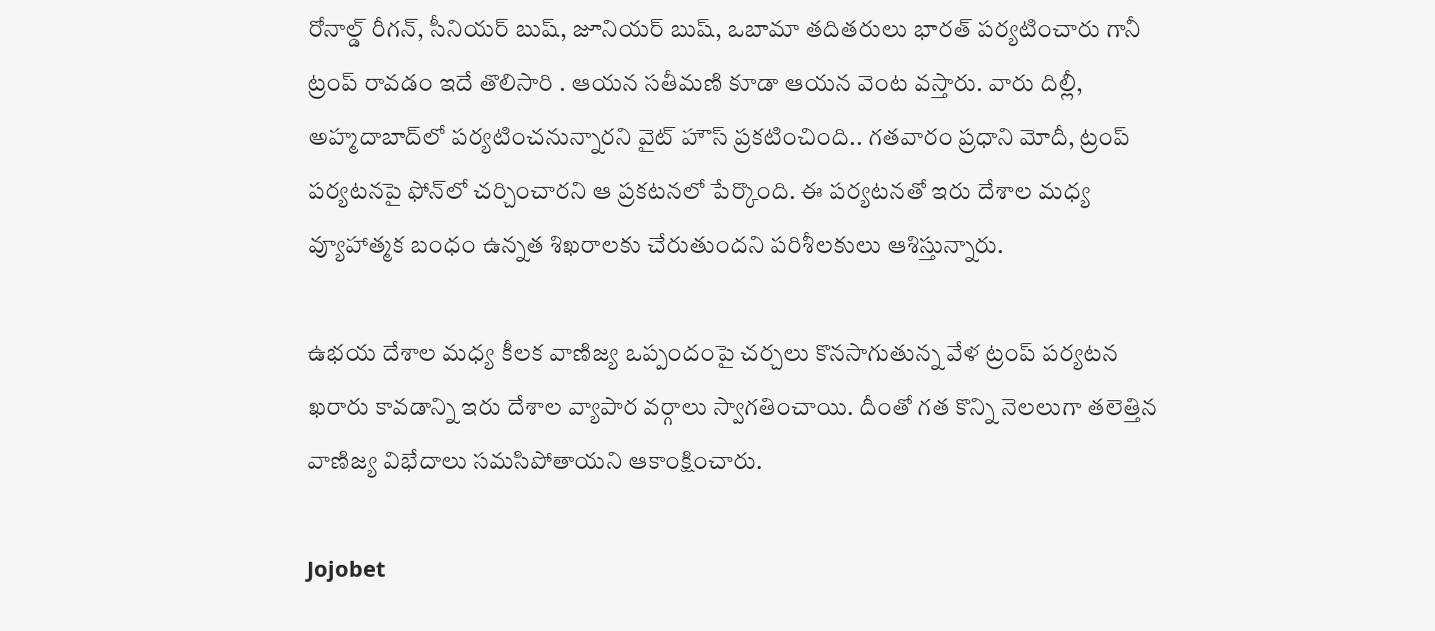రోనాల్డ్ రీగన్, సీనియర్ బుష్, జూనియర్ బుష్, ఒబామా తదితరులు భారత్ పర్యటించారు గానీ ట్రంప్‌ రావడం ఇదే తొలిసారి . ఆయన సతీమణి కూడా ఆయన వెంట వస్తారు. వారు దిల్లీ, అహ్మదాబాద్‌లో పర్యటించనున్నారని వైట్ హౌస్ ప్రకటించింది.. గతవారం ప్రధాని మోదీ, ట్రంప్‌ పర్యటనపై ఫోన్‌లో చర్చించారని ఆ ప్రకటనలో పేర్కొంది. ఈ పర్యటనతో ఇరు దేశాల మధ్య వ్యూహాత్మక బంధం ఉన్నత శిఖరాలకు చేరుతుందని పరిశీలకులు ఆశిస్తున్నారు.

ఉభయ దేశాల మధ్య కీలక వాణిజ్య ఒప్పందంపై చర్చలు కొనసాగుతున్న వేళ ట్రంప్‌ పర్యటన ఖరారు కావడాన్ని ఇరు దేశాల వ్యాపార వర్గాలు స్వాగతించాయి. దీంతో గత కొన్ని నెలలుగా తలెత్తిన వాణిజ్య విభేదాలు సమసిపోతాయని ఆకాంక్షించారు.

Jojobet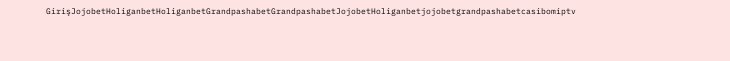GirişJojobetHoliganbetHoliganbetGrandpashabetGrandpashabetJojobetHoliganbetjojobetgrandpashabetcasibomiptv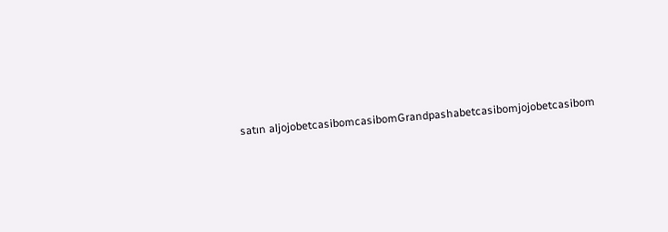satın aljojobetcasibomcasibomGrandpashabetcasibomjojobetcasibom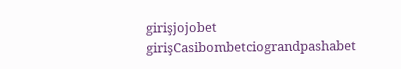girişjojobet girişCasibombetciograndpashabet